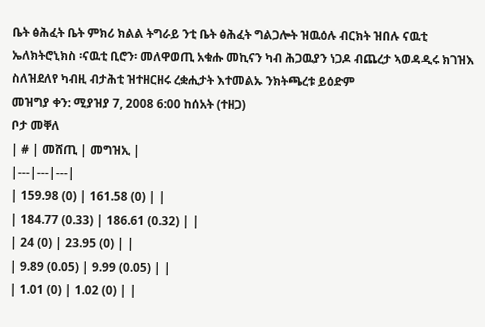ቤት ፅሕፈት ቤት ምክሪ ክልል ትግራይ ንቲ ቤት ፅሕፈት ግልጋሎት ዝዉዕሉ ብርክት ዝበሉ ናዉቲ ኤለክትሮኒክስ ፡ናዉቲ ቢሮን፡ መለዋወጢ አቁሑ መኪናን ካብ ሕጋዉያን ነጋዶ ብጨረታ ኣወዳዲሩ ክገዝእ ስለዝደለየ ካብዚ ብታሕቲ ዝተዘርዘሩ ረቋሒታት እተመልኡ ንክትጫረቱ ይዕድም
መዝግያ ቀን: ሚያዝያ 7, 2008 6:00 ከሰአት (ተዘጋ)
ቦታ መቐለ
| # | መሸጢ | መግዝኢ |
|---|---|---|
| 159.98 (0) | 161.58 (0) | |
| 184.77 (0.33) | 186.61 (0.32) | |
| 24 (0) | 23.95 (0) | |
| 9.89 (0.05) | 9.99 (0.05) | |
| 1.01 (0) | 1.02 (0) | |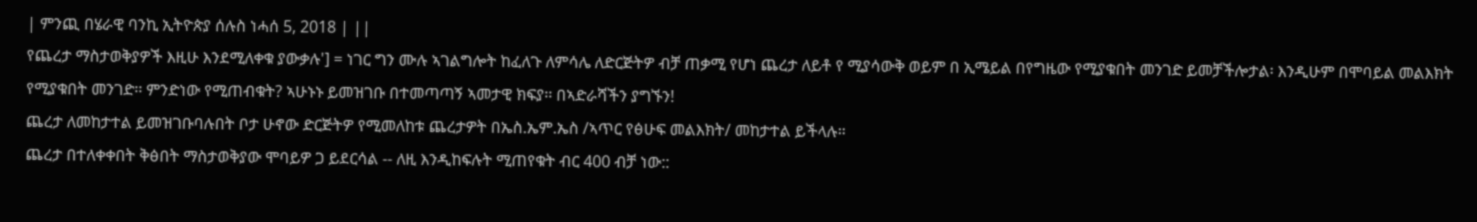| ምንጪ በሄራዊ ባንኪ ኢትዮጵያ ሰሉስ ነሓሰ 5, 2018 | ||
የጨረታ ማስታወቅያዎች እዚሁ እንደሚለቀቁ ያውቃሉ'] = ነገር ግን ሙሉ ኣገልግሎት ከፈለጉ ለምሳሌ ለድርጅትዎ ብቻ ጠቃሚ የሆነ ጨረታ ለይቶ የ ሚያሳውቅ ወይም በ ኢሜይል በየግዜው የሚያቁበት መንገድ ይመቻችሎታል፡ እንዲሁም በሞባይል መልእክት የሚያቁበት መንገድ፡፡ ምንድነው የሚጠብቁት? ኣሁኑኑ ይመዝገቡ በተመጣጣኝ ኣመታዊ ክፍያ፡፡ በኣድራሻችን ያግኙን!
ጨረታ ለመከታተል ይመዝገቡባሉበት ቦታ ሁኖው ድርጅትዎ የሚመለከቱ ጨረታዎት በኤስ.ኤም.ኤስ /ኣጥር የፅሁፍ መልእክት/ መከታተል ይችላሉ።
ጨረታ በተለቀቀበት ቅፅበት ማስታወቅያው ሞባይዎ ጋ ይደርሳል -- ለዚ እንዲከፍሉት ሚጠየቁት ብር 400 ብቻ ነው::